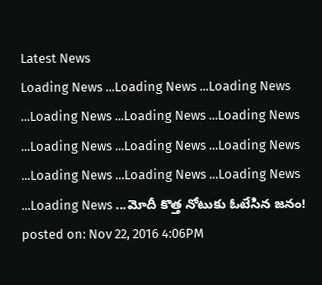Latest News
Loading News ...Loading News ...Loading News ...Loading News ...Loading News ...Loading News ...Loading News ...Loading News ...Loading News ...Loading News ...Loading News ...Loading News ...Loading News ...మోదీ కొత్త నోటుకు ఓటేసిన జనం!
posted on: Nov 22, 2016 4:06PM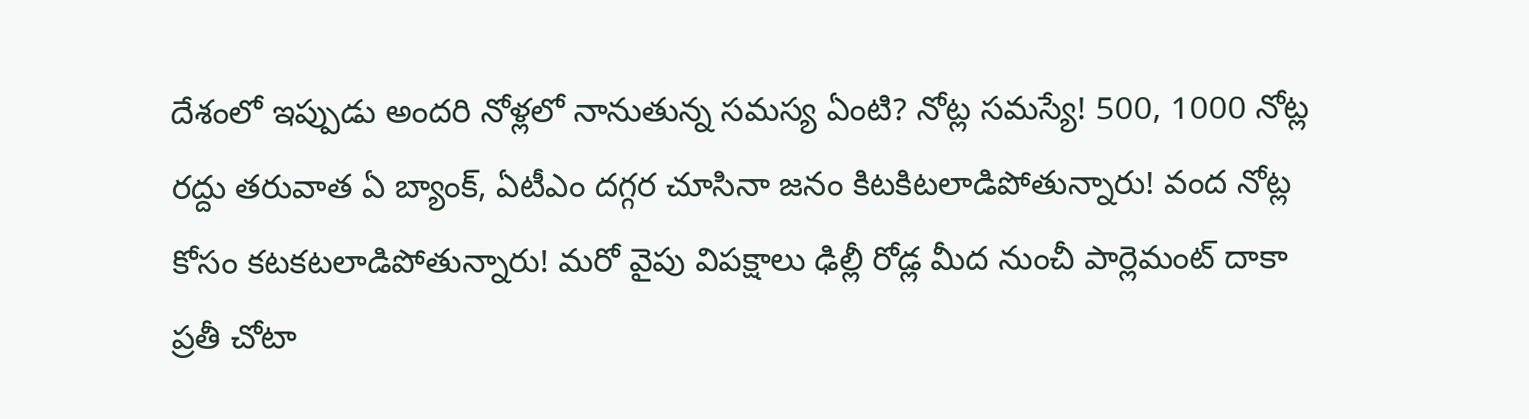దేశంలో ఇప్పుడు అందరి నోళ్లలో నానుతున్న సమస్య ఏంటి? నోట్ల సమస్యే! 500, 1000 నోట్ల రద్దు తరువాత ఏ బ్యాంక్, ఏటీఎం దగ్గర చూసినా జనం కిటకిటలాడిపోతున్నారు! వంద నోట్ల కోసం కటకటలాడిపోతున్నారు! మరో వైపు విపక్షాలు ఢిల్లీ రోడ్ల మీద నుంచీ పార్లెమంట్ దాకా ప్రతీ చోటా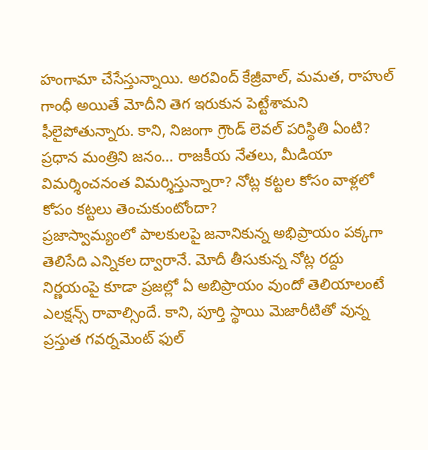హంగామా చేసేస్తున్నాయి. అరవింద్ కేజ్రీవాల్, మమత, రాహుల్ గాంధీ అయితే మోదీని తెగ ఇరుకున పెట్టేశామని ఫీలైపోతున్నారు. కాని, నిజంగా గ్రౌండ్ లెవల్ పరిస్థితి ఏంటి? ప్రధాన మంత్రిని జనం... రాజకీయ నేతలు, మీడియా విమర్శించనంత విమర్శిస్తున్నారా? నోట్ల కట్టల కోసం వాళ్లలో కోపం కట్టలు తెంచుకుంటోందా?
ప్రజాస్వామ్యంలో పాలకులపై జనానికున్న అభిప్రాయం పక్కగా తెలిసేది ఎన్నికల ద్వారానే. మోదీ తీసుకున్న నోట్ల రద్దు నిర్ణయంపై కూడా ప్రజల్లో ఏ అబిప్రాయం వుందో తెలియాలంటే ఎలక్షన్స్ రావాల్సిందే. కాని, పూర్తి స్థాయి మెజారీటితో వున్న ప్రస్తుత గవర్నమెంట్ ఫుల్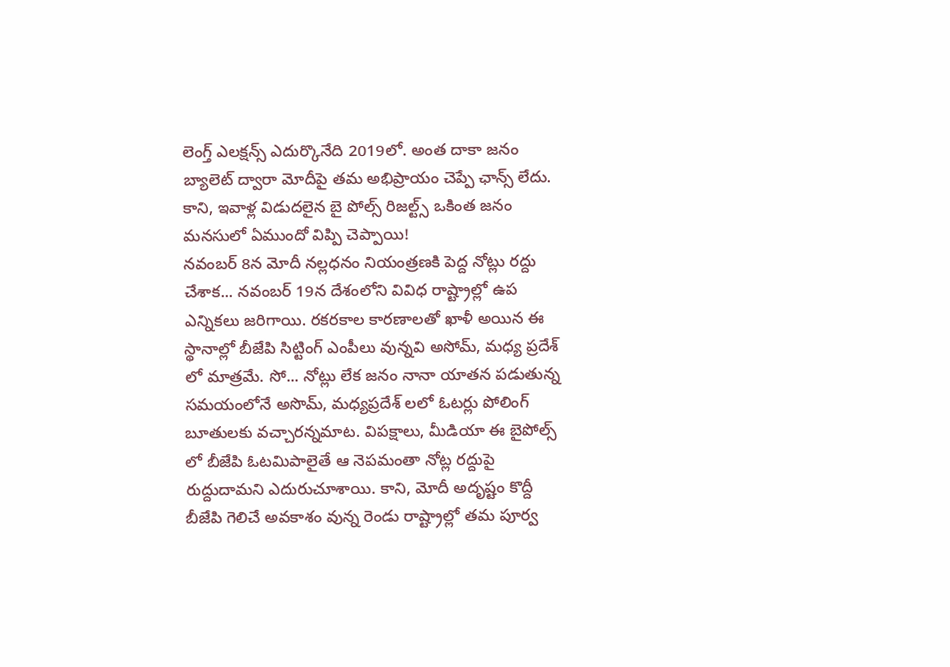లెంగ్త్ ఎలక్షన్స్ ఎదుర్కొనేది 2019లో. అంత దాకా జనం బ్యాలెట్ ద్వారా మోదీపై తమ అభిప్రాయం చెప్పే ఛాన్స్ లేదు. కాని, ఇవాళ్ల విడుదలైన బై పోల్స్ రిజల్ట్స్ ఒకింత జనం మనసులో ఏముందో విప్పి చెప్పాయి!
నవంబర్ 8న మోదీ నల్లధనం నియంత్రణకి పెద్ద నోట్లు రద్దు చేశాక... నవంబర్ 19న దేశంలోని వివిధ రాష్ట్రాల్లో ఉప ఎన్నికలు జరిగాయి. రకరకాల కారణాలతో ఖాళీ అయిన ఈ స్థానాల్లో బీజేపి సిట్టింగ్ ఎంపీలు వున్నవి అసోమ్, మధ్య ప్రదేశ్ లో మాత్రమే. సో... నోట్లు లేక జనం నానా యాతన పడుతున్న సమయంలోనే అసొమ్, మధ్యప్రదేశ్ లలో ఓటర్లు పోలింగ్ బూతులకు వచ్చారన్నమాట. విపక్షాలు, మీడియా ఈ బైపోల్స్ లో బీజేపి ఓటమిపాలైతే ఆ నెపమంతా నోట్ల రద్దుపై రుద్దుదామని ఎదురుచూశాయి. కాని, మోదీ అదృష్టం కొద్దీ బీజేపి గెలిచే అవకాశం వున్న రెండు రాష్ట్రాల్లో తమ పూర్వ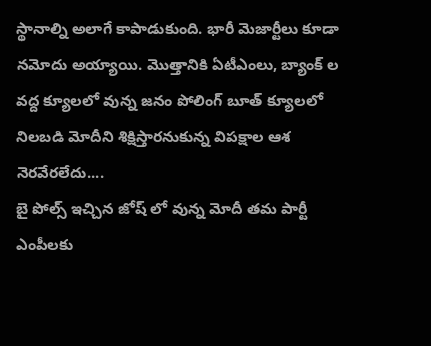స్థానాల్ని అలాగే కాపాడుకుంది. భారీ మెజార్టీలు కూడా నమోదు అయ్యాయి. మొత్తానికి ఏటీఎంలు, బ్యాంక్ ల వద్ద క్యూలలో వున్న జనం పోలింగ్ బూత్ క్యూలలో నిలబడి మోదీని శిక్షిస్తారనుకున్న విపక్షాల ఆశ నెరవేరలేదు....
బై పోల్స్ ఇచ్చిన జోష్ లో వున్న మోదీ తమ పార్టీ ఎంపీలకు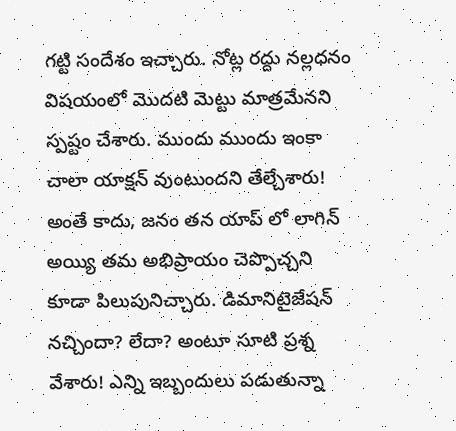గట్టి సందేశం ఇచ్చారు. నోట్ల రద్దు నల్లధనం విషయంలో మొదటి మెట్టు మాత్రమేనని స్పష్టం చేశారు. ముందు ముందు ఇంకా చాలా యాక్షన్ వుంటుందని తేల్చేశారు! అంతే కాదు, జనం తన యాప్ లో లాగిన్ అయ్యి తమ అభిప్రాయం చెప్పొచ్చని కూడా పిలుపునిచ్చారు. డిమానిటైజేషన్ నచ్చిందా? లేదా? అంటూ సూటి ప్రశ్న వేశారు! ఎన్ని ఇబ్బందులు పడుతున్నా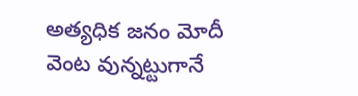అత్యధిక జనం మోదీ వెంట వున్నట్టుగానే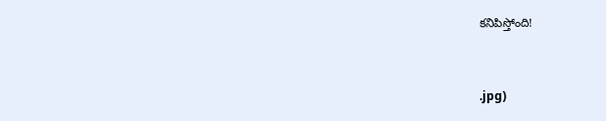కనిపిస్తోంది!


.jpg)